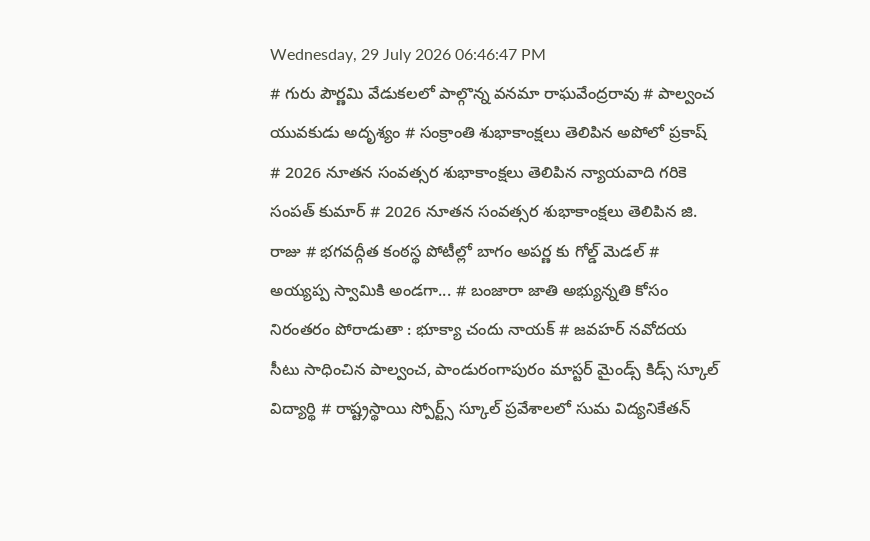Wednesday, 29 July 2026 06:46:47 PM
# గురు పౌర్ణమి వేడుకలలో పాల్గొన్న వనమా రాఘవేంద్రరావు # పాల్వంచ యువకుడు అదృశ్యం # సంక్రాంతి శుభాకాంక్షలు తెలిపిన అపోలో ప్రకాష్ # 2026 నూతన సంవత్సర శుభాకాంక్షలు తెలిపిన న్యాయవాది గరికె సంపత్ కుమార్ # 2026 నూతన సంవత్సర శుభాకాంక్షలు తెలిపిన జి. రాజు # భగవద్గీత కంఠస్థ పోటీల్లో బాగం అపర్ణ కు గోల్డ్ మెడల్ # అయ్యప్ప స్వామికి అండగా... # బంజారా జాతి అభ్యున్నతి కోసం నిరంతరం పోరాడుతా : భూక్యా చందు నాయక్ # జవహర్ నవోదయ సీటు సాధించిన పాల్వంచ, పాండురంగాపురం మాస్టర్ మైండ్స్ కిడ్స్ స్కూల్ విద్యార్థి # రాష్ట్రస్థాయి స్పోర్ట్స్ స్కూల్ ప్రవేశాలలో సుమ విద్యనికేతన్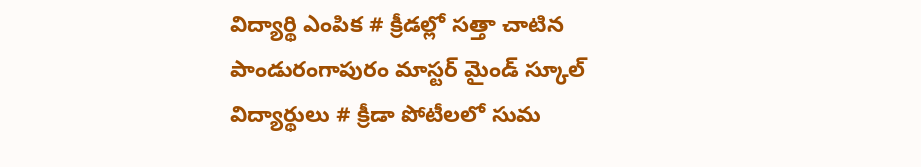విద్యార్థి ఎంపిక # క్రీడల్లో సత్తా చాటిన పాండురంగాపురం మాస్టర్ మైండ్ స్కూల్ విద్యార్థులు # క్రీడా పోటీలలో సుమ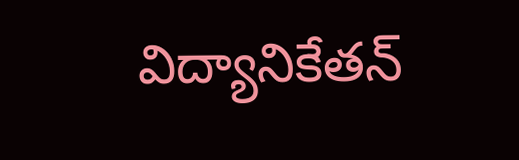విద్యానికేతన్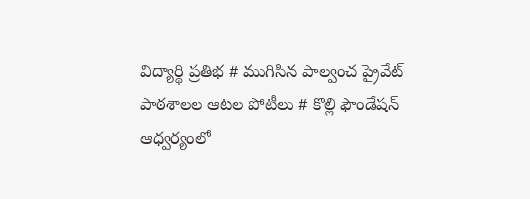విద్యార్థి ప్రతిభ # ముగిసిన పాల్వంచ ప్రైవేట్ పాఠశాలల ఆటల పోటీలు # కొల్లి ఫౌండేషన్ ఆధ్వర్యంలో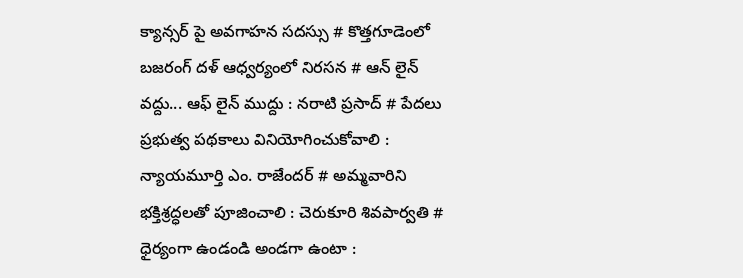క్యాన్సర్ పై అవగాహన సదస్సు # కొత్తగూడెంలో బజరంగ్ దళ్ ఆధ్వర్యంలో నిరసన # ఆన్ లైన్ వద్దు... ఆఫ్ లైన్ ముద్దు : నరాటి ప్రసాద్ # పేదలు ప్రభుత్వ పథకాలు వినియోగించుకోవాలి : న్యాయమూర్తి ఎం. రాజేందర్ # అమ్మవారిని భక్తిశ్రద్ధలతో పూజించాలి : చెరుకూరి శివపార్వతి # ధైర్యంగా ఉండండి అండగా ఉంటా :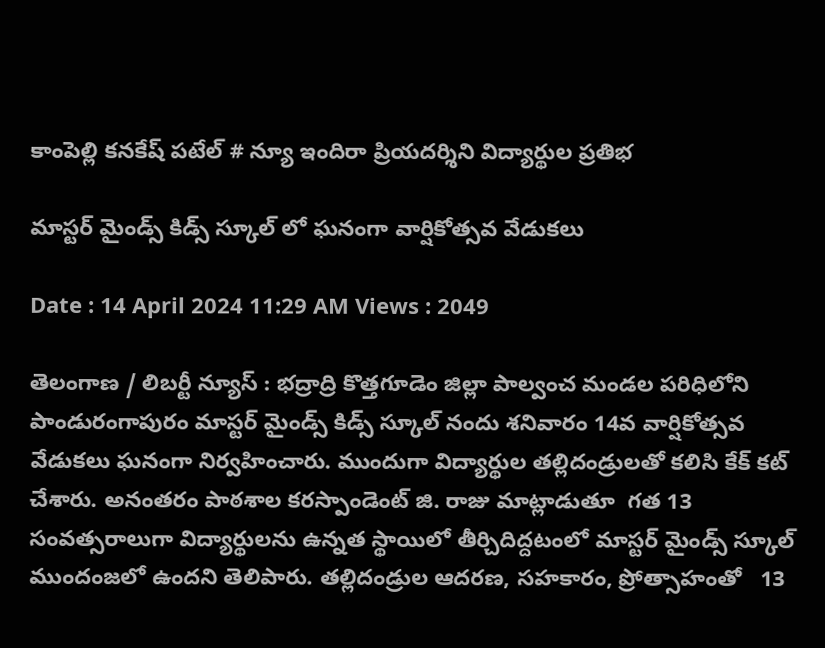కాంపెల్లి కనకేష్ పటేల్ # న్యూ ఇందిరా ప్రియదర్శిని విద్యార్థుల ప్రతిభ

మాస్టర్ మైండ్స్ కిడ్స్ స్కూల్ లో ఘనంగా వార్షికోత్సవ వేడుకలు

Date : 14 April 2024 11:29 AM Views : 2049

తెలంగాణ / లిబర్టీ న్యూస్ : భద్రాద్రి కొత్తగూడెం జిల్లా పాల్వంచ మండల పరిధిలోని పాండురంగాపురం మాస్టర్ మైండ్స్ కిడ్స్ స్కూల్ నందు శనివారం 14వ వార్షికోత్సవ వేడుకలు ఘనంగా నిర్వహించారు. ముందుగా విద్యార్థుల తల్లిదండ్రులతో కలిసి కేక్ కట్ చేశారు. అనంతరం పాఠశాల కరస్పాండెంట్ జి. రాజు మాట్లాడుతూ  గత 13 సంవత్సరాలుగా విద్యార్థులను ఉన్నత స్థాయిలో తీర్చిదిద్దటంలో మాస్టర్ మైండ్స్ స్కూల్ ముందంజలో ఉందని తెలిపారు. తల్లిదండ్రుల ఆదరణ, సహకారం, ప్రోత్సాహంతో   13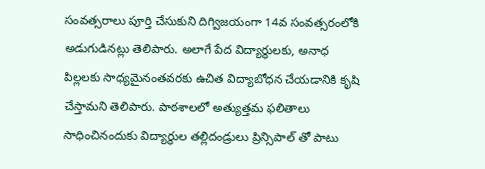సంవత్సరాలు పూర్తి చేసుకుని దిగ్విజయంగా 14వ సంవత్సరంలోకి అడుగుడినట్లు తెలిపారు. అలాగే పేద విద్యార్థులకు, అనాధ పిల్లలకు సాధ్యమైనంతవరకు ఉచిత విద్యాబోధన చేయడానికి కృషి చేస్తామని తెలిపారు. పాఠశాలలో అత్యుత్తమ ఫలితాలు సాధించినందుకు విద్యార్థుల తల్లిదండ్రులు ప్రిన్సిపాల్ తో పాటు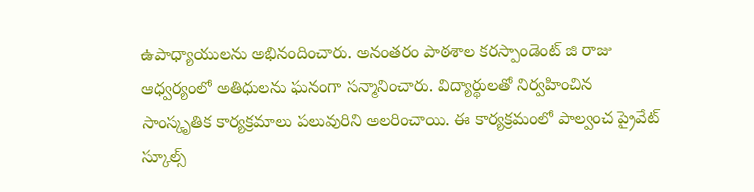ఉపాధ్యాయులను అభినందించారు. అనంతరం పాఠశాల కరస్పాండెంట్ జి రాజు ఆధ్వర్యంలో అతిధులను ఘనంగా సన్మానించారు. విద్యార్థులతో నిర్వహించిన సాంస్కృతిక కార్యక్రమాలు పలువురిని అలరించాయి. ఈ కార్యక్రమంలో పాల్వంచ ప్రైవేట్ స్కూల్స్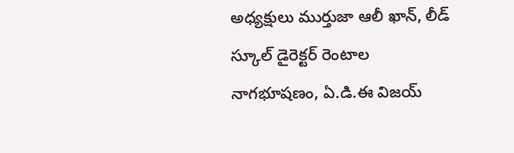అధ్యక్షులు ముర్తుజా ఆలీ ఖాన్, లీడ్ స్కూల్ డైరెక్టర్ రెంటాల నాగభూషణం, ఏ.డి.ఈ విజయ్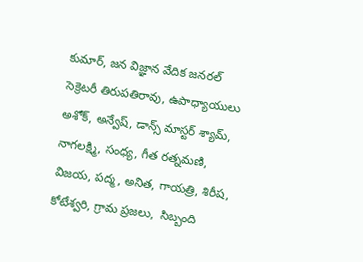కుమార్, జన విజ్ఞాన వేదిక జనరల్ సెక్రెటరీ తిరుపతిరావు, ఉపాధ్యాయులు అశోక్, అన్వేష్, డాన్స్ మాస్టర్ శ్యామ్, నాగలక్ష్మి, సంధ్య, గీత రత్నమణి, విజయ, పద్మ, అనిత, గాయత్రి, శిరీష, కోటేశ్వరి, గ్రామ ప్రజలు,  సిబ్బంది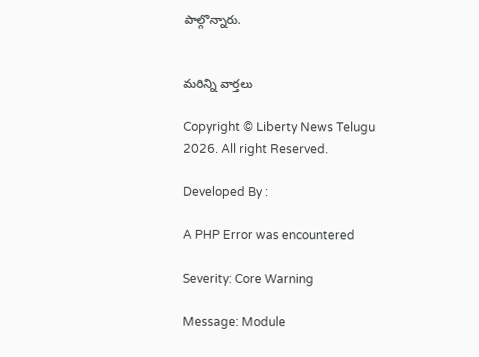పాల్గొన్నారు.


మరిన్ని వార్తలు

Copyright © Liberty News Telugu 2026. All right Reserved.

Developed By :

A PHP Error was encountered

Severity: Core Warning

Message: Module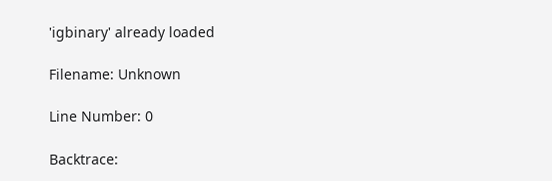'igbinary' already loaded

Filename: Unknown

Line Number: 0

Backtrace: